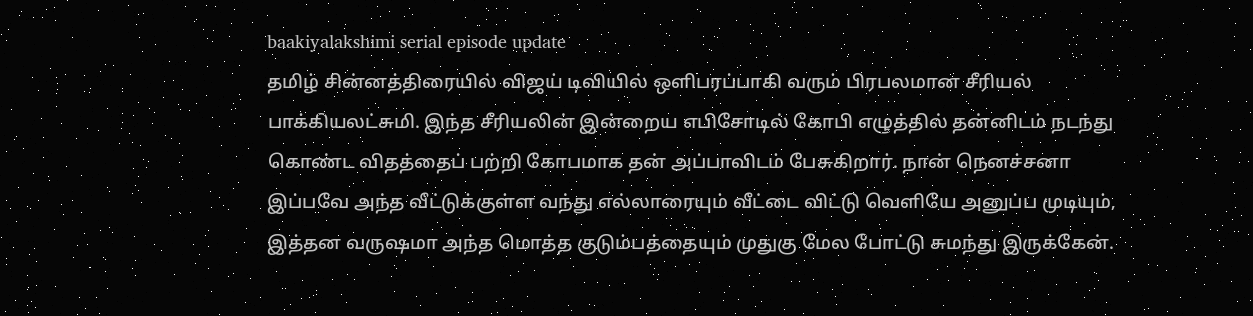baakiyalakshimi serial episode update
தமிழ் சின்னத்திரையில் விஜய் டிவியில் ஒளிபரப்பாகி வரும் பிரபலமான சீரியல் பாக்கியலட்சுமி. இந்த சீரியலின் இன்றைய எபிசோடில் கோபி எழுத்தில் தன்னிடம் நடந்து கொண்ட விதத்தைப் பற்றி கோபமாக தன் அப்பாவிடம் பேசுகிறார். நான் நெனச்சனா இப்பவே அந்த வீட்டுக்குள்ள வந்து எல்லாரையும் வீட்டை விட்டு வெளியே அனுப்ப முடியும், இத்தன வருஷமா அந்த மொத்த குடும்பத்தையும் முதுகு மேல போட்டு சுமந்து இருக்கேன்.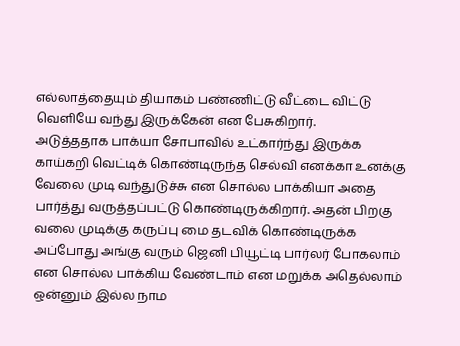எல்லாத்தையும் தியாகம் பண்ணிட்டு வீட்டை விட்டு வெளியே வந்து இருக்கேன் என பேசுகிறார்.
அடுத்ததாக பாக்யா சோபாவில் உட்கார்ந்து இருக்க காய்கறி வெட்டிக் கொண்டிருந்த செல்வி எனக்கா உனக்கு வேலை முடி வந்துடுச்சு என சொல்ல பாக்கியா அதை பார்த்து வருத்தப்பட்டு கொண்டிருக்கிறார். அதன் பிறகு வலை முடிக்கு கருப்பு மை தடவிக் கொண்டிருக்க அப்போது அங்கு வரும் ஜெனி பியூட்டி பார்லர் போகலாம் என சொல்ல பாக்கிய வேண்டாம் என மறுக்க அதெல்லாம் ஒன்னும் இல்ல நாம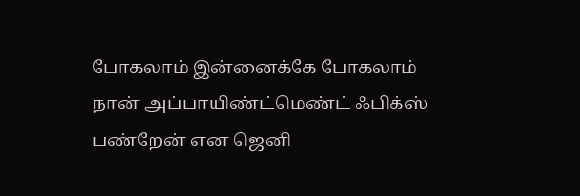போகலாம் இன்னைக்கே போகலாம் நான் அப்பாயிண்ட்மெண்ட் ஃபிக்ஸ் பண்றேன் என ஜெனி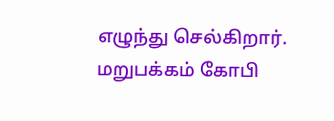எழுந்து செல்கிறார்.
மறுபக்கம் கோபி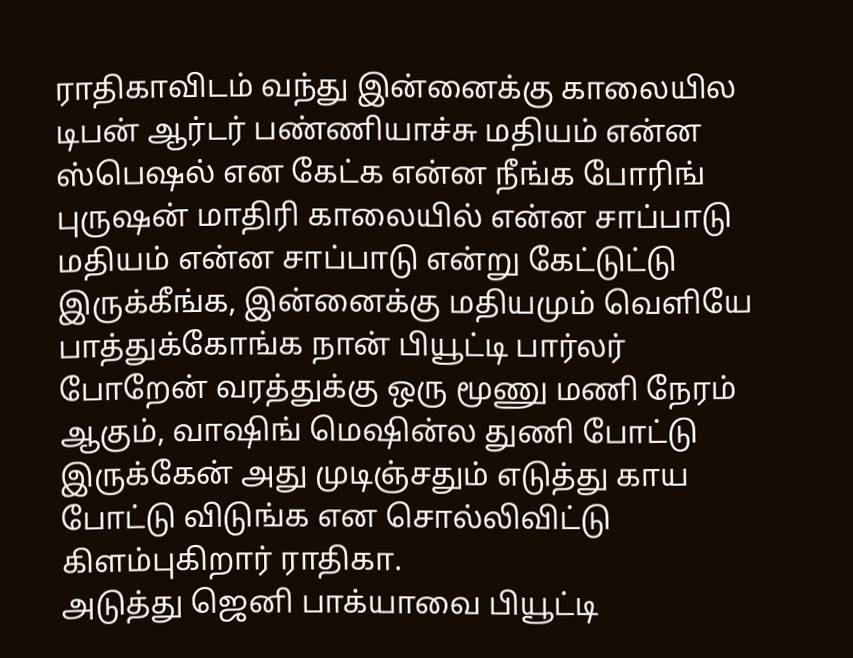ராதிகாவிடம் வந்து இன்னைக்கு காலையில டிபன் ஆர்டர் பண்ணியாச்சு மதியம் என்ன ஸ்பெஷல் என கேட்க என்ன நீங்க போரிங் புருஷன் மாதிரி காலையில் என்ன சாப்பாடு மதியம் என்ன சாப்பாடு என்று கேட்டுட்டு இருக்கீங்க, இன்னைக்கு மதியமும் வெளியே பாத்துக்கோங்க நான் பியூட்டி பார்லர் போறேன் வரத்துக்கு ஒரு மூணு மணி நேரம் ஆகும், வாஷிங் மெஷின்ல துணி போட்டு இருக்கேன் அது முடிஞ்சதும் எடுத்து காய போட்டு விடுங்க என சொல்லிவிட்டு கிளம்புகிறார் ராதிகா.
அடுத்து ஜெனி பாக்யாவை பியூட்டி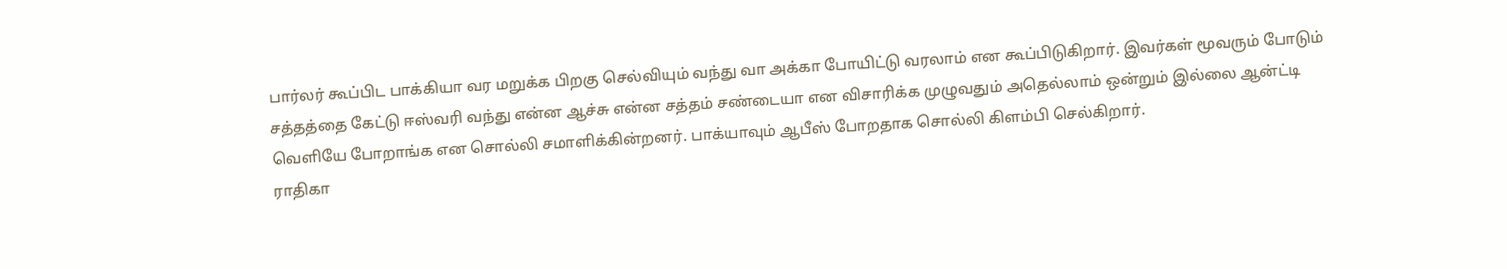பார்லர் கூப்பிட பாக்கியா வர மறுக்க பிறகு செல்வியும் வந்து வா அக்கா போயிட்டு வரலாம் என கூப்பிடுகிறார். இவர்கள் மூவரும் போடும் சத்தத்தை கேட்டு ஈஸ்வரி வந்து என்ன ஆச்சு என்ன சத்தம் சண்டையா என விசாரிக்க முழுவதும் அதெல்லாம் ஒன்றும் இல்லை ஆன்ட்டி வெளியே போறாங்க என சொல்லி சமாளிக்கின்றனர். பாக்யாவும் ஆபீஸ் போறதாக சொல்லி கிளம்பி செல்கிறார்.
ராதிகா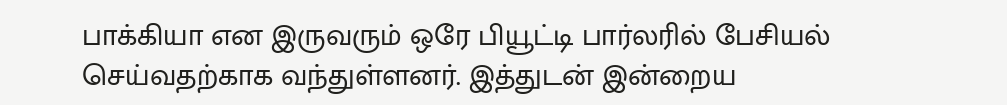பாக்கியா என இருவரும் ஒரே பியூட்டி பார்லரில் பேசியல் செய்வதற்காக வந்துள்ளனர். இத்துடன் இன்றைய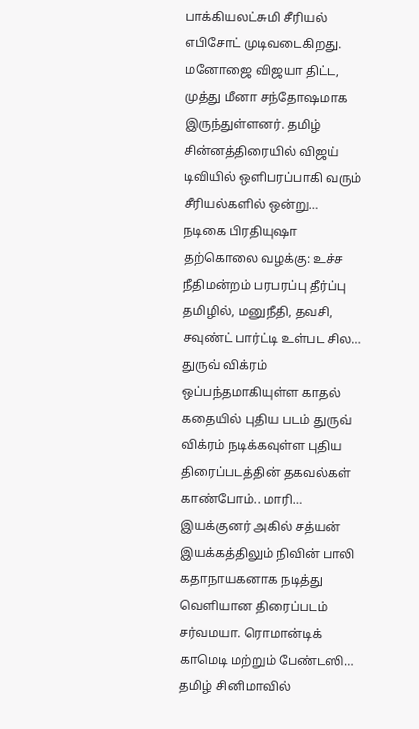பாக்கியலட்சுமி சீரியல் எபிசோட் முடிவடைகிறது.
மனோஜை விஜயா திட்ட, முத்து மீனா சந்தோஷமாக இருந்துள்ளனர். தமிழ் சின்னத்திரையில் விஜய் டிவியில் ஒளிபரப்பாகி வரும் சீரியல்களில் ஒன்று…
நடிகை பிரதியுஷா தற்கொலை வழக்கு: உச்ச நீதிமன்றம் பரபரப்பு தீர்ப்பு தமிழில், மனுநீதி, தவசி, சவுண்ட் பார்ட்டி உள்பட சில…
துருவ் விக்ரம் ஒப்பந்தமாகியுள்ள காதல் கதையில் புதிய படம் துருவ் விக்ரம் நடிக்கவுள்ள புதிய திரைப்படத்தின் தகவல்கள் காண்போம்.. மாரி…
இயக்குனர் அகில் சத்யன் இயக்கத்திலும் நிவின் பாலி கதாநாயகனாக நடித்து வெளியான திரைப்படம் சர்வமயா. ரொமான்டிக் காமெடி மற்றும் பேண்டஸி…
தமிழ் சினிமாவில்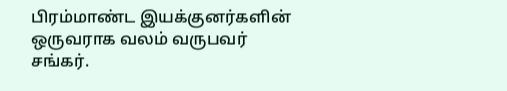பிரம்மாண்ட இயக்குனர்களின் ஒருவராக வலம் வருபவர் சங்கர்.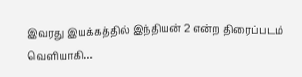இவரது இயக்கத்தில் இந்தியன் 2 என்ற திரைப்படம் வெளியாகி…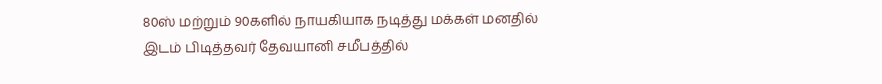80ஸ் மற்றும் 90களில் நாயகியாக நடித்து மக்கள் மனதில் இடம் பிடித்தவர் தேவயானி சமீபத்தில்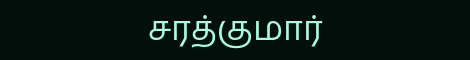சரத்குமார்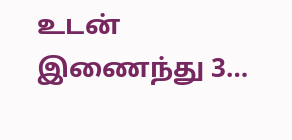உடன் இணைந்து 3…